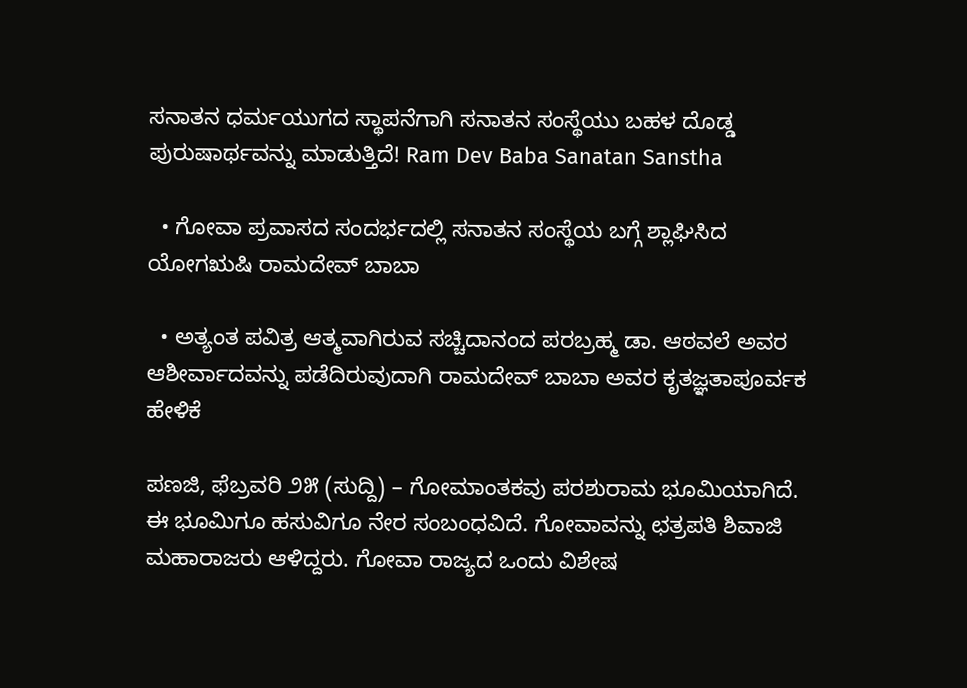ಸನಾತನ ಧರ್ಮಯುಗದ ಸ್ಥಾಪನೆಗಾಗಿ ಸನಾತನ ಸಂಸ್ಥೆಯು ಬಹಳ ದೊಡ್ಡ ಪುರುಷಾರ್ಥವನ್ನು ಮಾಡುತ್ತಿದೆ! Ram Dev Baba Sanatan Sanstha

  • ಗೋವಾ ಪ್ರವಾಸದ ಸಂದರ್ಭದಲ್ಲಿ ಸನಾತನ ಸಂಸ್ಥೆಯ ಬಗ್ಗೆ ಶ್ಲಾಘಿಸಿದ ಯೋಗಋಷಿ ರಾಮದೇವ್ ಬಾಬಾ

  • ಅತ್ಯಂತ ಪವಿತ್ರ ಆತ್ಮವಾಗಿರುವ ಸಚ್ಚಿದಾನಂದ ಪರಬ್ರಹ್ಮ ಡಾ. ಆಠವಲೆ ಅವರ ಆಶೀರ್ವಾದವನ್ನು ಪಡೆದಿರುವುದಾಗಿ ರಾಮದೇವ್ ಬಾಬಾ ಅವರ ಕೃತಜ್ಞತಾಪೂರ್ವಕ ಹೇಳಿಕೆ

ಪಣಜಿ, ಫೆಬ್ರವರಿ ೨೫ (ಸುದ್ದಿ) – ಗೋಮಾಂತಕವು ಪರಶುರಾಮ ಭೂಮಿಯಾಗಿದೆ. ಈ ಭೂಮಿಗೂ ಹಸುವಿಗೂ ನೇರ ಸಂಬಂಧವಿದೆ. ಗೋವಾವನ್ನು ಛತ್ರಪತಿ ಶಿವಾಜಿ ಮಹಾರಾಜರು ಆಳಿದ್ದರು. ಗೋವಾ ರಾಜ್ಯದ ಒಂದು ವಿಶೇಷ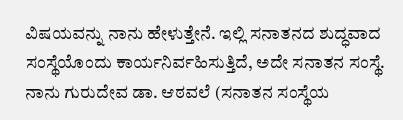ವಿಷಯವನ್ನು ನಾನು ಹೇಳುತ್ತೇನೆ. ಇಲ್ಲಿ ಸನಾತನದ ಶುದ್ಧವಾದ ಸಂಸ್ಥೆಯೊಂದು ಕಾರ್ಯನಿರ್ವಹಿಸುತ್ತಿದೆ, ಅದೇ ಸನಾತನ ಸಂಸ್ಥೆ. ನಾನು ಗುರುದೇವ ಡಾ. ಆಠವಲೆ (ಸನಾತನ ಸಂಸ್ಥೆಯ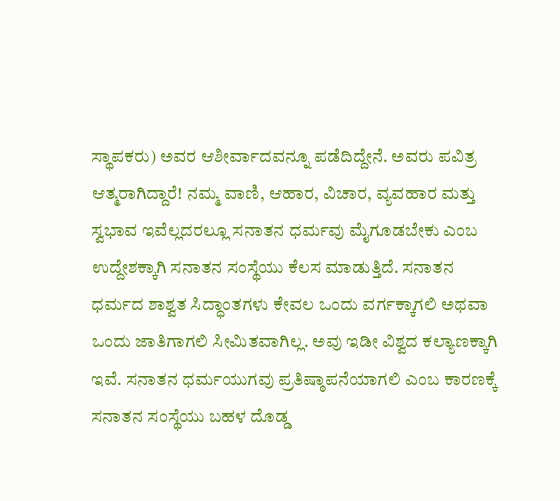ಸ್ಥಾಪಕರು) ಅವರ ಆಶೀರ್ವಾದವನ್ನೂ ಪಡೆದಿದ್ದೇನೆ. ಅವರು ಪವಿತ್ರ ಆತ್ಮರಾಗಿದ್ದಾರೆ! ನಮ್ಮ ವಾಣಿ, ಆಹಾರ, ವಿಚಾರ, ವ್ಯವಹಾರ ಮತ್ತು ಸ್ವಭಾವ ಇವೆಲ್ಲದರಲ್ಲೂ ಸನಾತನ ಧರ್ಮವು ಮೈಗೂಡಬೇಕು ಎಂಬ ಉದ್ದೇಶಕ್ಕಾಗಿ ಸನಾತನ ಸಂಸ್ಥೆಯು ಕೆಲಸ ಮಾಡುತ್ತಿದೆ. ಸನಾತನ ಧರ್ಮದ ಶಾಶ್ವತ ಸಿದ್ಧಾಂತಗಳು ಕೇವಲ ಒಂದು ವರ್ಗಕ್ಕಾಗಲಿ ಅಥವಾ ಒಂದು ಜಾತಿಗಾಗಲಿ ಸೀಮಿತವಾಗಿಲ್ಲ. ಅವು ಇಡೀ ವಿಶ್ವದ ಕಲ್ಯಾಣಕ್ಕಾಗಿ ಇವೆ. ಸನಾತನ ಧರ್ಮಯುಗವು ಪ್ರತಿಷ್ಠಾಪನೆಯಾಗಲಿ ಎಂಬ ಕಾರಣಕ್ಕೆ ಸನಾತನ ಸಂಸ್ಥೆಯು ಬಹಳ ದೊಡ್ಡ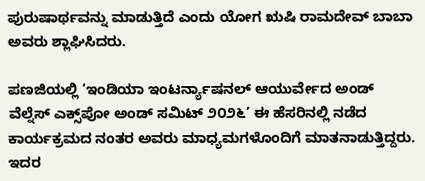ಪುರುಷಾರ್ಥವನ್ನು ಮಾಡುತ್ತಿದೆ ಎಂದು ಯೋಗ ಋಷಿ ರಾಮದೇವ್ ಬಾಬಾ ಅವರು ಶ್ಲಾಘಿಸಿದರು.

ಪಣಜಿಯಲ್ಲಿ ‘ಇಂಡಿಯಾ ಇಂಟರ್ನ್ಯಾಷನಲ್ ಆಯುರ್ವೇದ ಅಂಡ್ ವೆಲ್ನೆಸ್ ಎಕ್ಸ್‌ಪೋ ಅಂಡ್ ಸಮಿಟ್ ೨೦೨೬’ ಈ ಹೆಸರಿನಲ್ಲಿ ನಡೆದ ಕಾರ್ಯಕ್ರಮದ ನಂತರ ಅವರು ಮಾಧ್ಯಮಗಳೊಂದಿಗೆ ಮಾತನಾಡುತ್ತಿದ್ದರು. ಇದರ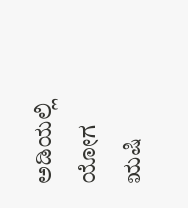ಅಡಿಯಲ್ಲಿ ಯೋಗ ಋಷಿ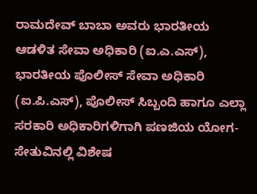ರಾಮದೇವ್ ಬಾಬಾ ಅವರು ಭಾರತೀಯ ಆಡಳಿತ ಸೇವಾ ಅಧಿಕಾರಿ (ಐ.ಎ.ಎಸ್), ಭಾರತೀಯ ಪೊಲೀಸ್ ಸೇವಾ ಅಧಿಕಾರಿ (ಐ.ಪಿ.ಎಸ್), ಪೊಲೀಸ್ ಸಿಬ್ಬಂದಿ ಹಾಗೂ ಎಲ್ಲಾ ಸರಕಾರಿ ಅಧಿಕಾರಿಗಳಿಗಾಗಿ ಪಣಜಿಯ ಯೋಗ-ಸೇತುವಿನಲ್ಲಿ ವಿಶೇಷ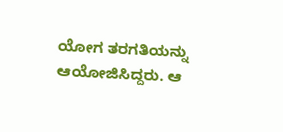ಯೋಗ ತರಗತಿಯನ್ನು ಆಯೋಜಿಸಿದ್ದರು. ಆ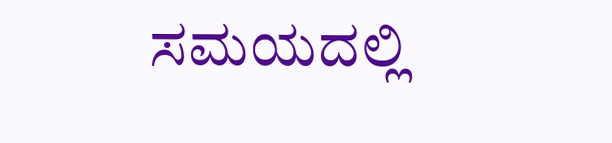ಸಮಯದಲ್ಲಿ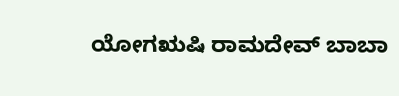ಯೋಗಋಷಿ ರಾಮದೇವ್ ಬಾಬಾ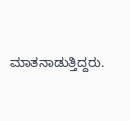ಮಾತನಾಡುತ್ತಿದ್ದರು.